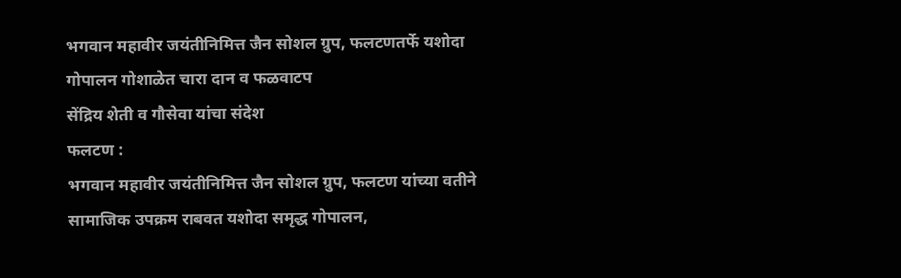भगवान महावीर जयंतीनिमित्त जैन सोशल ग्रुप, फलटणतर्फे यशोदा गोपालन गोशाळेत चारा दान व फळवाटप
सेंद्रिय शेती व गौसेवा यांचा संदेश
फलटण :
भगवान महावीर जयंतीनिमित्त जैन सोशल ग्रुप, फलटण यांच्या वतीने सामाजिक उपक्रम राबवत यशोदा समृद्ध गोपालन,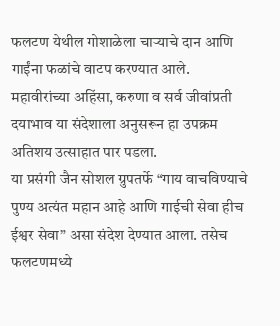फलटण येथील गोशाळेला चाऱ्याचे दान आणि गाईंना फळांचे वाटप करण्यात आले. महावीरांच्या अहिंसा, करुणा व सर्व जीवांप्रती दयाभाव या संदेशाला अनुसरून हा उपक्रम अतिशय उत्साहात पार पडला.
या प्रसंगी जैन सोशल ग्रुपतर्फे “गाय वाचविण्याचे पुण्य अत्यंत महान आहे आणि गाईची सेवा हीच ईश्वर सेवा” असा संदेश देण्यात आला. तसेच फलटणमध्ये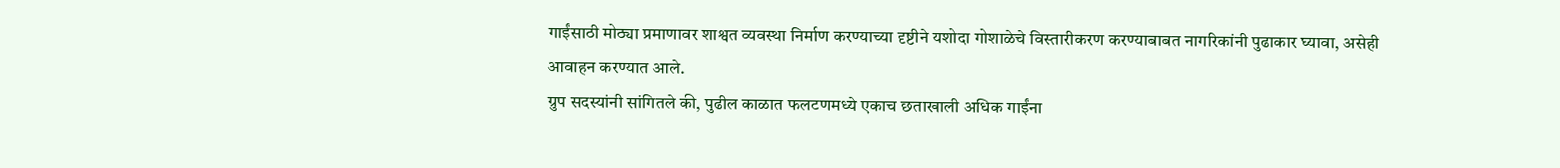गाईंसाठी मोठ्या प्रमाणावर शाश्वत व्यवस्था निर्माण करण्याच्या दृष्टीने यशोदा गोशाळेचे विस्तारीकरण करण्याबाबत नागरिकांनी पुढाकार घ्यावा, असेही आवाहन करण्यात आले.
ग्रुप सदस्यांनी सांगितले की, पुढील काळात फलटणमध्ये एकाच छताखाली अधिक गाईंना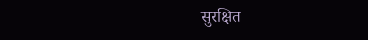सुरक्षित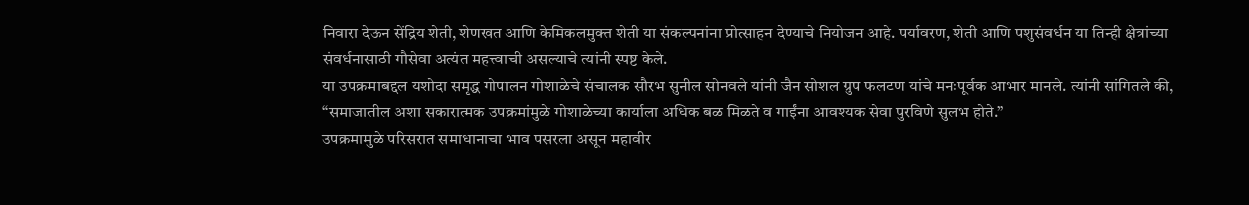निवारा देऊन सेंद्रिय शेती, शेणखत आणि केमिकलमुक्त शेती या संकल्पनांना प्रोत्साहन देण्याचे नियोजन आहे. पर्यावरण, शेती आणि पशुसंवर्धन या तिन्ही क्षेत्रांच्या संवर्धनासाठी गौसेवा अत्यंत महत्त्वाची असल्याचे त्यांनी स्पष्ट केले.
या उपक्रमाबद्दल यशोदा समृद्ध गोपालन गोशाळेचे संचालक सौरभ सुनील सोनवले यांनी जैन सोशल ग्रुप फलटण यांचे मनःपूर्वक आभार मानले. त्यांनी सांगितले की, “समाजातील अशा सकारात्मक उपक्रमांमुळे गोशाळेच्या कार्याला अधिक बळ मिळते व गाईंना आवश्यक सेवा पुरविणे सुलभ होते.”
उपक्रमामुळे परिसरात समाधानाचा भाव पसरला असून महावीर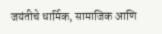जयंतीचे धार्मिक, सामाजिक आणि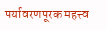पर्यावरणपूरक महत्त्व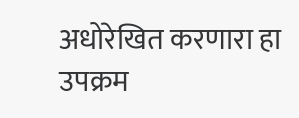अधोरेखित करणारा हा उपक्रम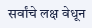सर्वांचे लक्ष वेधून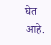घेत आहे.